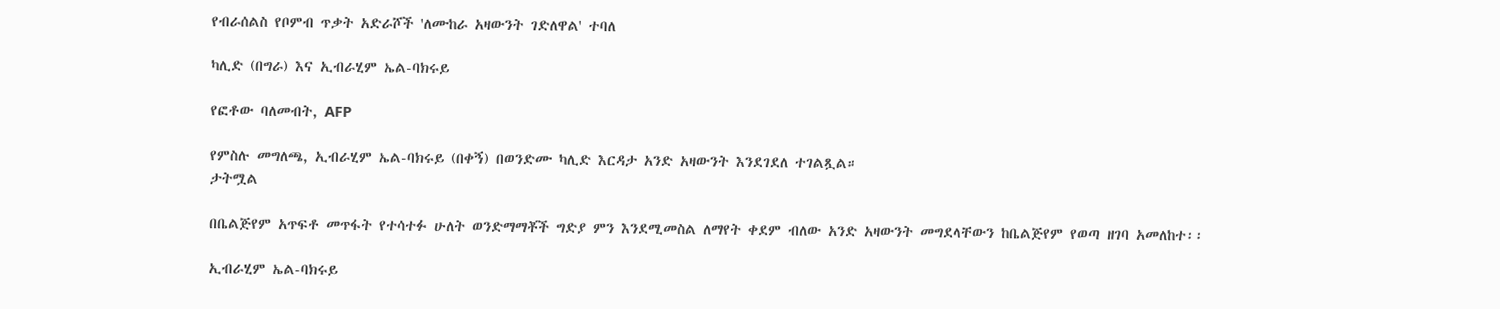የብራሰልስ የቦምብ ጥቃት አድራሾች 'ለሙከራ አዛውንት ገድለዋል' ተባለ

ካሊድ (በግራ) እና ኢብራሂም ኤል-ባክሩይ

የፎቶው ባለመብት, AFP

የምስሉ መግለጫ, ኢብራሂም ኤል-ባክሩይ (በቀኝ) በወንድሙ ካሊድ እርዳታ አንድ አዛውንት እንደገደለ ተገልጿል።
ታትሟል

በቤልጅየም አጥፍቶ መጥፋት የተሳተፉ ሁለት ወንድማማቾች ግድያ ምን እንደሚመስል ለማየት ቀደም ብለው አንድ አዛውንት መግደላቸውን ከቤልጅየም የወጣ ዘገባ አመለከተ፡፡

ኢብራሂም ኤል-ባክሩይ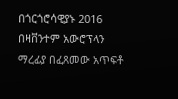በጎርጎሮሳዊያኑ 2016 በዛቨንተም አውሮፕላን ማረፊያ በፈጸመው አጥፍቶ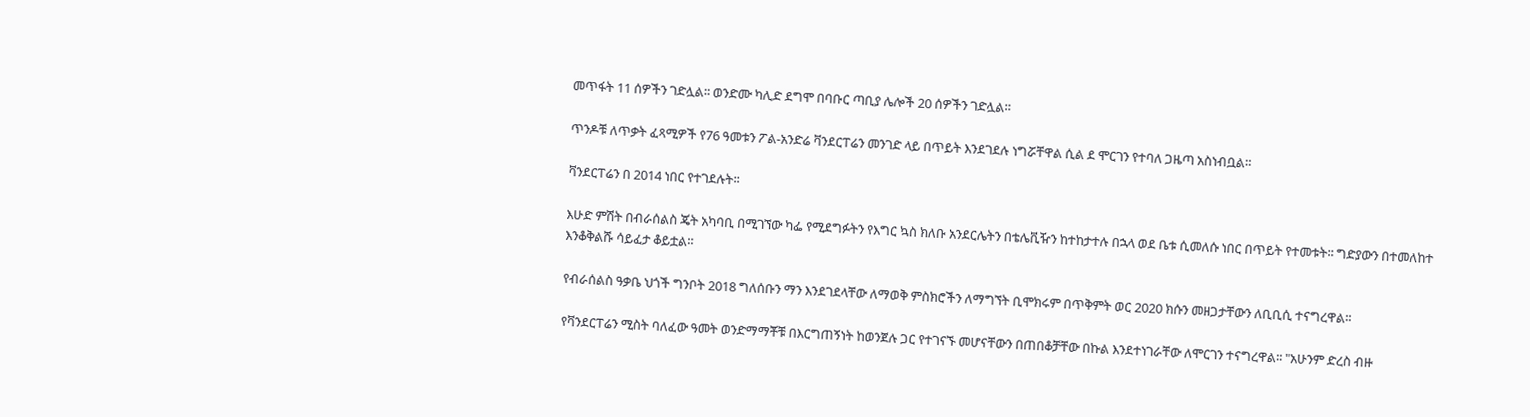መጥፋት 11 ሰዎችን ገድሏል፡፡ ወንድሙ ካሊድ ደግሞ በባቡር ጣቢያ ሌሎች 20 ሰዎችን ገድሏል።

ጥንዶቹ ለጥቃት ፈጻሚዎች የ76 ዓመቱን ፖል-አንድሬ ቫንደርፐሬን መንገድ ላይ በጥይት እንደገደሉ ነግሯቸዋል ሲል ደ ሞርገን የተባለ ጋዜጣ አስነብቧል።

ቫንደርፐሬን በ 2014 ነበር የተገደሉት፡፡

እሁድ ምሽት በብራሰልስ ጄት አካባቢ በሚገኘው ካፌ የሚደግፉትን የእግር ኳስ ክለቡ አንደርሌትን በቴሌቪዥን ከተከታተሉ በኋላ ወደ ቤቱ ሲመለሱ ነበር በጥይት የተመቱት፡፡ ግድያውን በተመለከተ እንቆቅልሹ ሳይፈታ ቆይቷል።

የብራሰልስ ዓቃቤ ህጎች ግንቦት 2018 ግለሰቡን ማን እንደገደላቸው ለማወቅ ምስክሮችን ለማግኘት ቢሞክሩም በጥቅምት ወር 2020 ክሱን መዘጋታቸውን ለቢቢሲ ተናግረዋል፡፡

የቫንደርፐሬን ሚስት ባለፈው ዓመት ወንድማማቾቹ በእርግጠኝነት ከወንጀሉ ጋር የተገናኙ መሆናቸውን በጠበቆቻቸው በኩል እንደተነገራቸው ለሞርገን ተናግረዋል፡፡ "አሁንም ድረስ ብዙ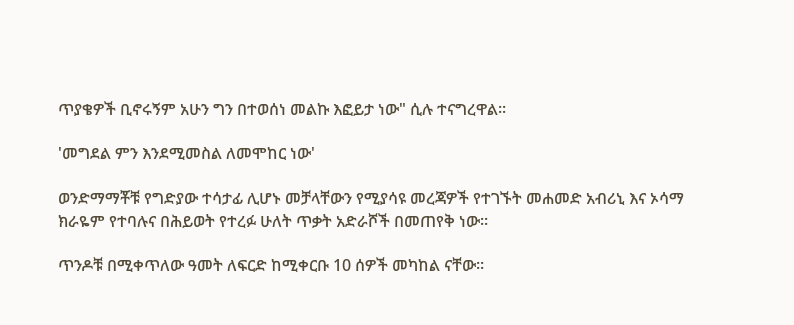ጥያቄዎች ቢኖሩኝም አሁን ግን በተወሰነ መልኩ እፎይታ ነው" ሲሉ ተናግረዋል፡፡

'መግደል ምን እንደሚመስል ለመሞከር ነው'

ወንድማማቾቹ የግድያው ተሳታፊ ሊሆኑ መቻላቸውን የሚያሳዩ መረጃዎች የተገኙት መሐመድ አብሪኒ እና ኦሳማ ክራዬም የተባሉና በሕይወት የተረፉ ሁለት ጥቃት አድራሾች በመጠየቅ ነው፡፡

ጥንዶቹ በሚቀጥለው ዓመት ለፍርድ ከሚቀርቡ 10 ሰዎች መካከል ናቸው፡፡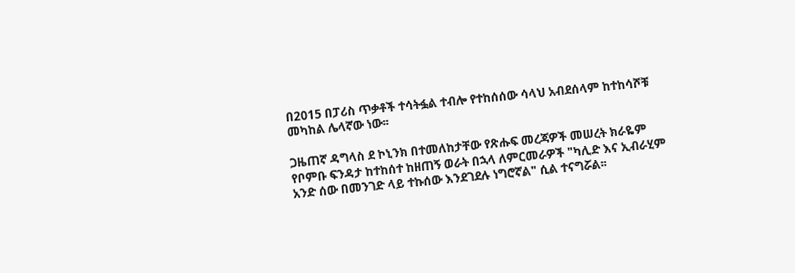በ2015 በፓሪስ ጥቃቶች ተሳትፏል ተብሎ የተከሰሰው ሳላህ አብደሰላም ከተከሳሾቹ መካከል ሌላኛው ነው፡፡

ጋዜጠኛ ዳግላስ ደ ኮኒንክ በተመለከታቸው የጽሑፍ መረጃዎች መሠረት ክራዬም የቦምቡ ፍንዳታ ከተከሰተ ከዘጠኝ ወራት በኋላ ለምርመራዎች "ካሊድ እና ኢብራሂም አንድ ሰው በመንገድ ላይ ተኩሰው እንደገደሉ ነግሮኛል" ሲል ተናግሯል፡፡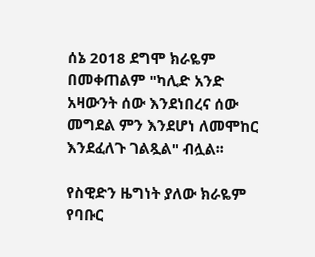ሰኔ 2018 ደግሞ ክራዬም በመቀጠልም "ካሊድ አንድ አዛውንት ሰው እንደነበረና ሰው መግደል ምን እንደሆነ ለመሞከር እንደፈለጉ ገልጿል" ብሏል፡፡

የስዊድን ዜግነት ያለው ክራዬም የባቡር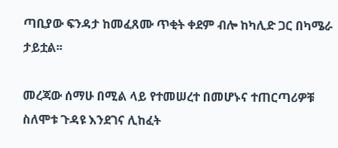ጣቢያው ፍንዳታ ከመፈጸሙ ጥቂት ቀደም ብሎ ከካሊድ ጋር በካሜራ ታይቷል፡፡

መረጃው ሰማሁ በሚል ላይ የተመሠረተ በመሆኑና ተጠርጣሪዎቹ ስለሞቱ ጉዳዩ እንደገና ሊከፈት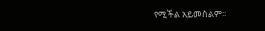የሚችል አይመስልም፡፡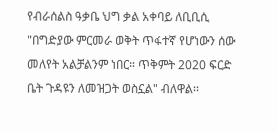የብራሰልስ ዓቃቤ ህግ ቃል አቀባይ ለቢቢሲ "በግድያው ምርመራ ወቅት ጥፋተኛ የሆነውን ሰው መለየት አልቻልንም ነበር። ጥቅምት 2020 ፍርድ ቤት ጉዳዩን ለመዝጋት ወስኗል" ብለዋል፡፡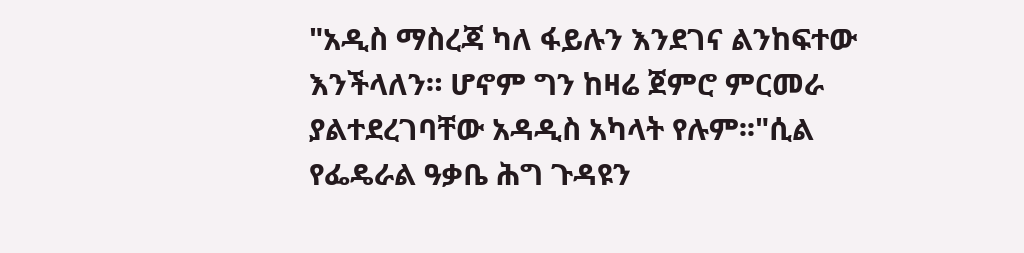"አዲስ ማስረጃ ካለ ፋይሉን እንደገና ልንከፍተው እንችላለን። ሆኖም ግን ከዛሬ ጀምሮ ምርመራ ያልተደረገባቸው አዳዲስ አካላት የሉም፡፡"ሲል የፌዴራል ዓቃቤ ሕግ ጉዳዩን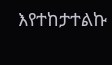እየተከታተልኩ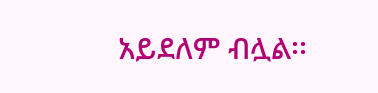አይደለም ብሏል፡፡